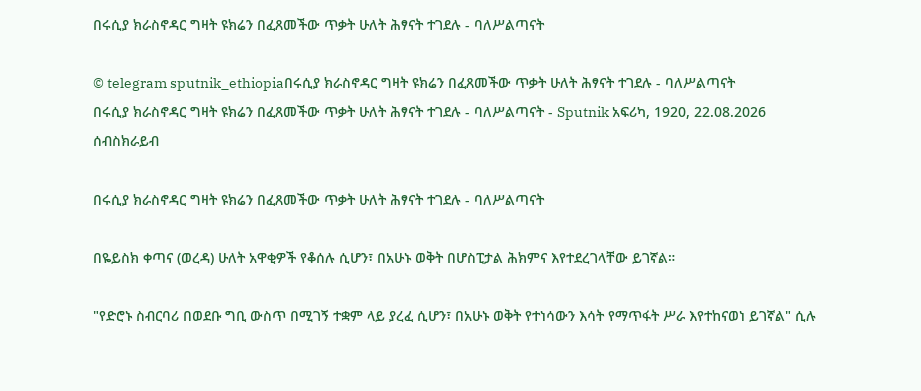በሩሲያ ክራስኖዳር ግዛት ዩክሬን በፈጸመችው ጥቃት ሁለት ሕፃናት ተገደሉ - ባለሥልጣናት

© telegram sputnik_ethiopiaበሩሲያ ክራስኖዳር ግዛት ዩክሬን በፈጸመችው ጥቃት ሁለት ሕፃናት ተገደሉ - ባለሥልጣናት
በሩሲያ ክራስኖዳር ግዛት ዩክሬን በፈጸመችው ጥቃት ሁለት ሕፃናት ተገደሉ - ባለሥልጣናት - Sputnik አፍሪካ, 1920, 22.08.2026
ሰብስክራይብ

በሩሲያ ክራስኖዳር ግዛት ዩክሬን በፈጸመችው ጥቃት ሁለት ሕፃናት ተገደሉ - ባለሥልጣናት

በዬይስክ ቀጣና (ወረዳ) ሁለት አዋቂዎች የቆሰሉ ሲሆን፣ በአሁኑ ወቅት በሆስፒታል ሕክምና እየተደረገላቸው ይገኛል።

"የድሮኑ ስብርባሪ በወደቡ ግቢ ውስጥ በሚገኝ ተቋም ላይ ያረፈ ሲሆን፣ በአሁኑ ወቅት የተነሳውን እሳት የማጥፋት ሥራ እየተከናወነ ይገኛል" ሲሉ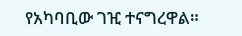የአካባቢው ገዢ ተናግረዋል።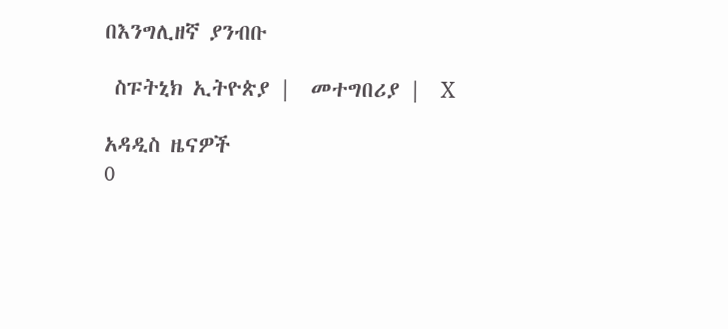በእንግሊዘኛ ያንብቡ

 ስፑትኒክ ኢትዮጵያ |  መተግበሪያ |  X

አዳዲስ ዜናዎች
0